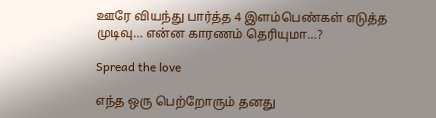ஊரே வியந்து பார்த்த 4 இளம்பெண்கள் எடுத்த முடிவு… என்ன காரணம் தெரியுமா…?

Spread the love

எந்த ஒரு பெற்றோரும் தனது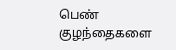பெண் குழந்தைகளை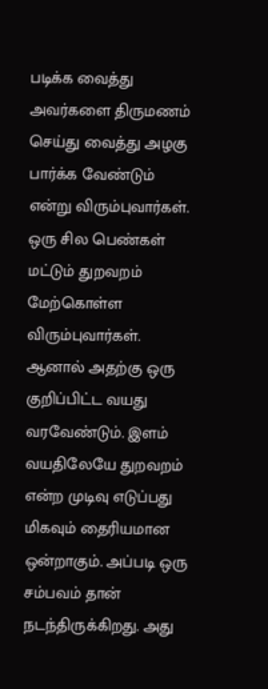படிக்க வைத்து அவர்களை திருமணம் செய்து வைத்து அழகு பார்க்க வேண்டும் என்று விரும்புவார்கள். ஒரு சில பெண்கள் மட்டும் துறவறம் மேற்கொள்ள விரும்புவார்கள். ஆனால் அதற்கு ஒரு குறிப்பிட்ட வயது வரவேண்டும். இளம் வயதிலேயே துறவறம் என்ற முடிவு எடுப்பது மிகவும் தைரியமான ஒன்றாகும். அப்படி ஒரு சம்பவம் தான் நடந்திருக்கிறது. அது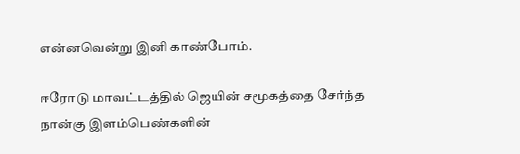என்னவென்று இனி காண்போம்.

ஈரோடு மாவட்டத்தில் ஜெயின் சமூகத்தை சேர்ந்த நான்கு இளம்பெண்களின்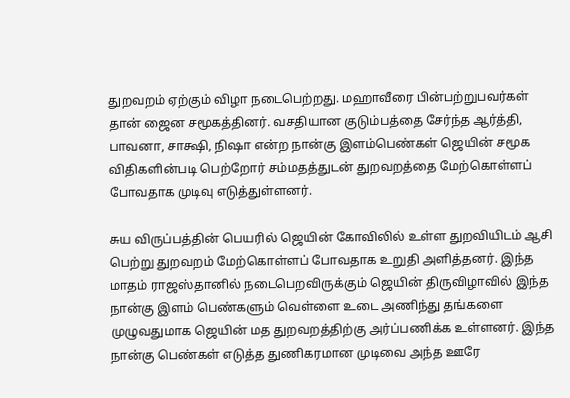துறவறம் ஏற்கும் விழா நடைபெற்றது. மஹாவீரை பின்பற்றுபவர்கள் தான் ஜைன சமூகத்தினர். வசதியான குடும்பத்தை சேர்ந்த ஆர்த்தி, பாவனா, சாக்ஷி, நிஷா என்ற நான்கு இளம்பெண்கள் ஜெயின் சமூக விதிகளின்படி பெற்றோர் சம்மதத்துடன் துறவறத்தை மேற்கொள்ளப் போவதாக முடிவு எடுத்துள்ளனர்.

சுய விருப்பத்தின் பெயரில் ஜெயின் கோவிலில் உள்ள துறவியிடம் ஆசி பெற்று துறவறம் மேற்கொள்ளப் போவதாக உறுதி அளித்தனர். இந்த மாதம் ராஜஸ்தானில் நடைபெறவிருக்கும் ஜெயின் திருவிழாவில் இந்த நான்கு இளம் பெண்களும் வெள்ளை உடை அணிந்து தங்களை முழுவதுமாக ஜெயின் மத துறவறத்திற்கு அர்ப்பணிக்க உள்ளனர். இந்த நான்கு பெண்கள் எடுத்த துணிகரமான முடிவை அந்த ஊரே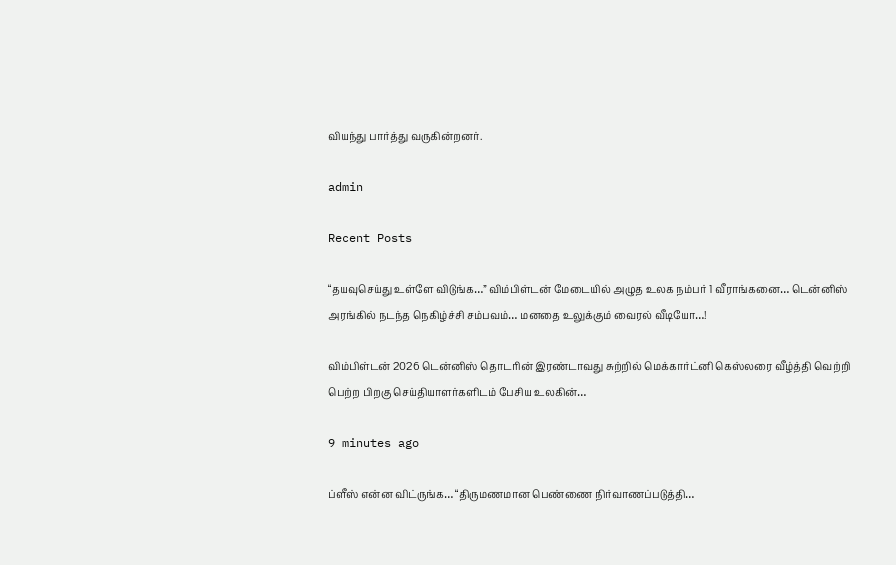வியந்து பார்த்து வருகின்றனர்.

admin

Recent Posts

“தயவுசெய்து உள்ளே விடுங்க…” விம்பிள்டன் மேடையில் அழுத உலக நம்பர் 1 வீராங்கனை… டென்னிஸ் அரங்கில் நடந்த நெகிழ்ச்சி சம்பவம்… மனதை உலுக்கும் வைரல் வீடியோ…!

விம்பிள்டன் 2026 டென்னிஸ் தொடரின் இரண்டாவது சுற்றில் மெக்கார்ட்னி கெஸ்லரை வீழ்த்தி வெற்றி பெற்ற பிறகு செய்தியாளர்களிடம் பேசிய உலகின்…

9 minutes ago

ப்ளீஸ் என்ன விட்ருங்க… “திருமணமான பெண்ணை நிர்வாணப்படுத்தி…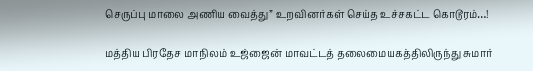செருப்பு மாலை அணிய வைத்து” உறவினர்கள் செய்த உச்சகட்ட கொடூரம்…!

மத்திய பிரதேச மாநிலம் உஜ்ஜைன் மாவட்டத் தலைமையகத்திலிருந்து சுமார்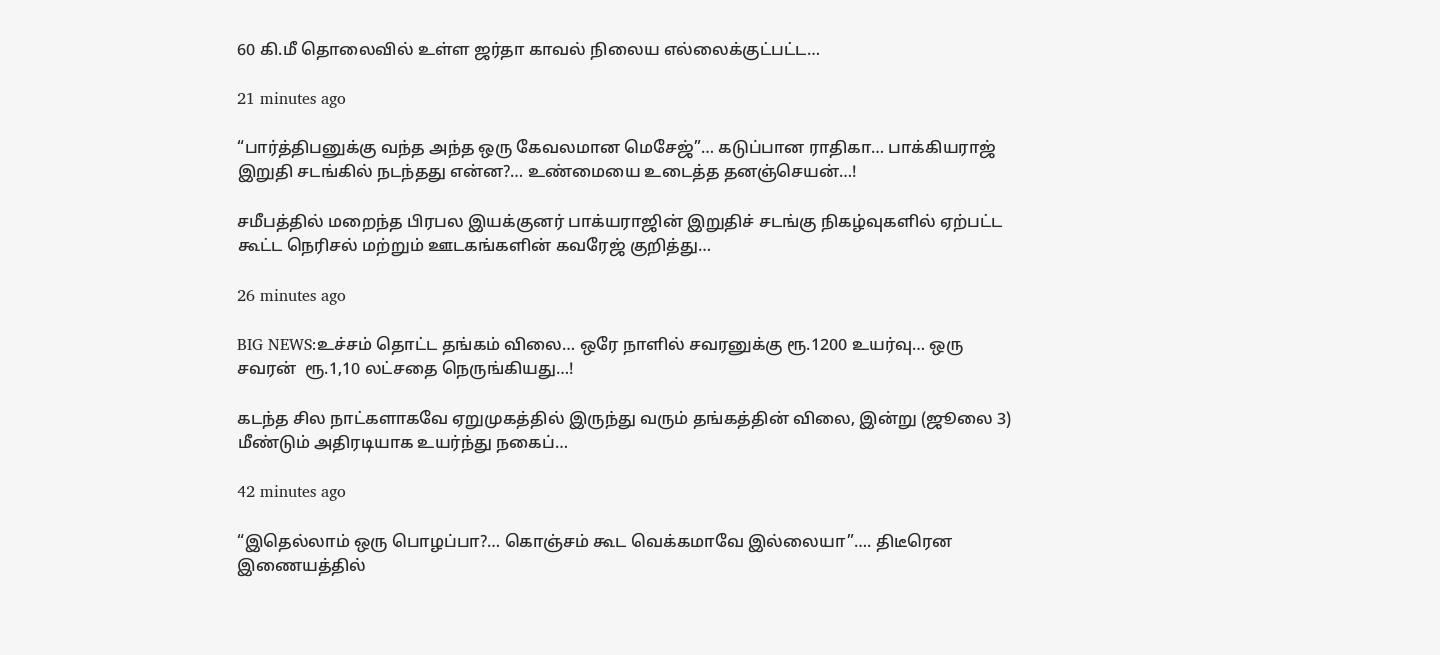60 கி.மீ தொலைவில் உள்ள ஜர்தா காவல் நிலைய எல்லைக்குட்பட்ட…

21 minutes ago

“பார்த்திபனுக்கு வந்த அந்த ஒரு கேவலமான மெசேஜ்”… கடுப்பான ராதிகா… பாக்கியராஜ் இறுதி சடங்கில் நடந்தது என்ன?… உண்மையை உடைத்த தனஞ்செயன்…!

சமீபத்தில் மறைந்த பிரபல இயக்குனர் பாக்யராஜின் இறுதிச் சடங்கு நிகழ்வுகளில் ஏற்பட்ட கூட்ட நெரிசல் மற்றும் ஊடகங்களின் கவரேஜ் குறித்து…

26 minutes ago

BIG NEWS:உச்சம் தொட்ட தங்கம் விலை… ஒரே நாளில் சவரனுக்கு ரூ.1200 உயர்வு… ஒரு சவரன்  ரூ.1,10 லட்சதை நெருங்கியது…!

கடந்த சில நாட்களாகவே ஏறுமுகத்தில் இருந்து வரும் தங்கத்தின் விலை, இன்று (ஜூலை 3) மீண்டும் அதிரடியாக உயர்ந்து நகைப்…

42 minutes ago

“இதெல்லாம் ஒரு பொழப்பா?… கொஞ்சம் கூட வெக்கமாவே இல்லையா”…. திடீரென இணையத்தில்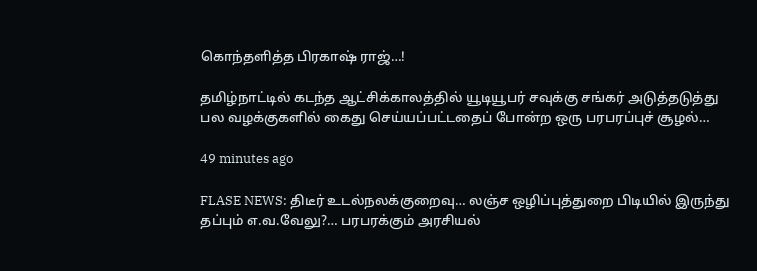கொந்தளித்த பிரகாஷ் ராஜ்…!

தமிழ்நாட்டில் கடந்த ஆட்சிக்காலத்தில் யூடியூபர் சவுக்கு சங்கர் அடுத்தடுத்து பல வழக்குகளில் கைது செய்யப்பட்டதைப் போன்ற ஒரு பரபரப்புச் சூழல்…

49 minutes ago

FLASE NEWS: திடீர் உடல்நலக்குறைவு… லஞ்ச ஒழிப்புத்துறை பிடியில் இருந்து தப்பும் எ.வ.வேலு?… பரபரக்கும் அரசியல்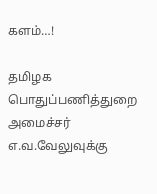களம்…!

தமிழக பொதுப்பணித்துறை அமைச்சர் எ.வ.வேலுவுக்கு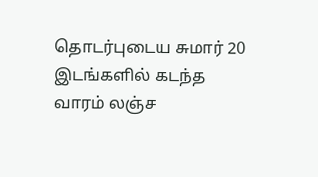தொடர்புடைய சுமார் 20 இடங்களில் கடந்த வாரம் லஞ்ச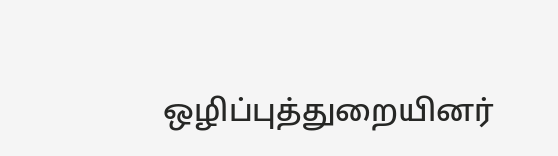ஒழிப்புத்துறையினர்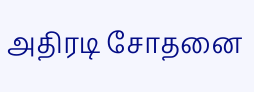அதிரடி சோதனை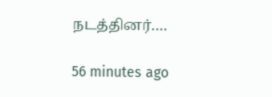நடத்தினர்.…

56 minutes ago